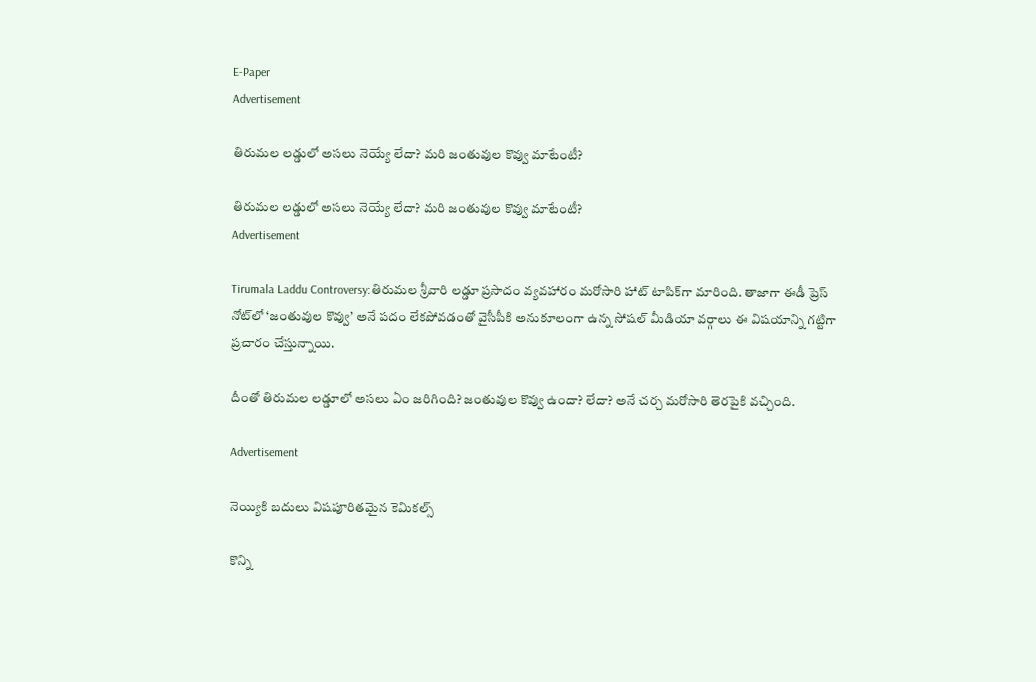E-Paper
Advertisement

తిరుమల లడ్డులో అసలు నెయ్యే లేదా? మరి జంతువుల కొవ్వు మాటేంటీ?

తిరుమల లడ్డులో అసలు నెయ్యే లేదా? మరి జంతువుల కొవ్వు మాటేంటీ?
Advertisement

Tirumala Laddu Controversy:తిరుమల శ్రీవారి లడ్డూ ప్రసాదం వ్యవహారం మరోసారి హాట్ టాపిక్‌గా మారింది. తాజాగా ఈడీ ప్రెస్ నోట్‌లో ‘జంతువుల కొవ్వు’ అనే పదం లేకపోవడంతో వైసీపీకి అనుకూలంగా ఉన్న సోషల్ మీడియా వర్గాలు ఈ విషయాన్ని గట్టిగా ప్రచారం చేస్తున్నాయి.

దీంతో తిరుమల లడ్డూలో అసలు ఏం జరిగింది? జంతువుల కొవ్వు ఉందా? లేదా? అనే చర్చ మరోసారి తెరపైకి వచ్చింది.

Advertisement

నెయ్యికి బదులు విషపూరితమైన కెమికల్స్

కొన్ని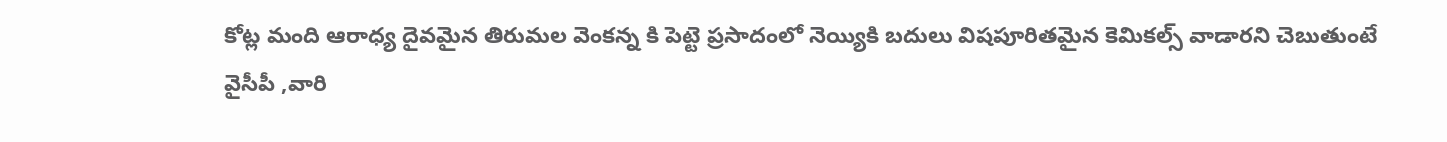కోట్ల మంది ఆరాధ్య దైవమైన తిరుమల వెంకన్న కి పెట్టె ప్రసాదంలో నెయ్యికి బదులు విషపూరితమైన కెమికల్స్ వాడారని చెబుతుంటే వైసీపీ ,వారి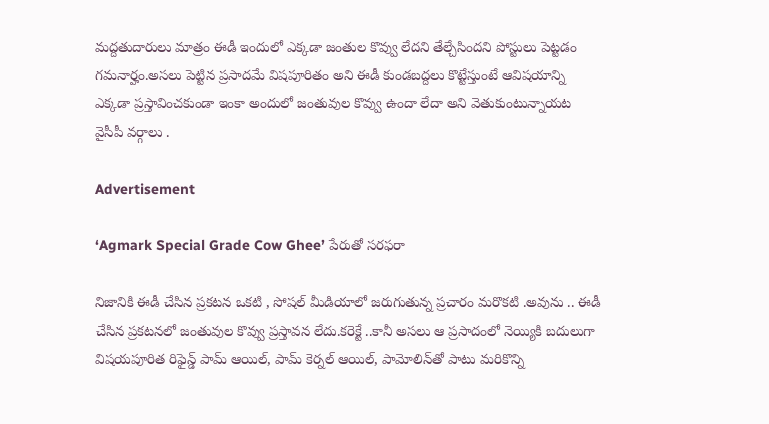మద్దతుదారులు మాత్రం ఈడీ ఇందులో ఎక్కడా జంతుల కొవ్వు లేదని తేల్చేసిందని పోస్టులు పెట్టడం గమనార్హం.అసలు పెట్టిన ప్రసాదమే విషపూరితం అని ఈడీ కుండబద్దలు కొట్టేస్తుంటే ఆవిషయాన్ని ఎక్కడా ప్రస్తావించకుండా ఇంకా అందులో జంతువుల కొవ్వు ఉందా లేదా అని వెతుకుంటున్నాయట వైసీపీ వర్గాలు .

Advertisement

‘Agmark Special Grade Cow Ghee’ పేరుతో సరఫరా

నిజానికి ఈడీ చేసిన ప్రకటన ఒకటి , సోషల్ మీడియాలో జరుగుతున్న ప్రచారం మరొకటి .అవును .. ఈడీ చేసిన ప్రకటనలో జంతువుల కొవ్వు ప్రస్తావన లేదు.కరెక్టే ..కానీ అసలు ఆ ప్రసాదంలో నెయ్యికి బదులుగా విషయపూరిత రిఫైన్డ్ పామ్ ఆయిల్, పామ్ కెర్నల్ ఆయిల్, పామోలిన్‌తో పాటు మరికొన్ని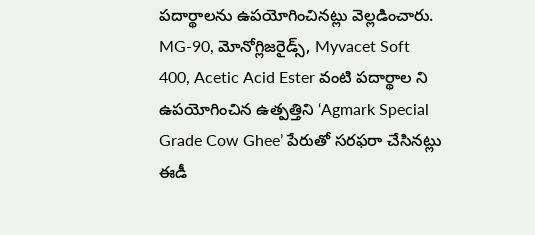పదార్థాలను ఉపయోగించినట్లు వెల్లడించారు. MG-90, మోనోగ్లిజరైడ్స్, Myvacet Soft 400, Acetic Acid Ester వంటి పదార్థాల ని ఉపయోగించిన ఉత్పత్తిని ‘Agmark Special Grade Cow Ghee’ పేరుతో సరఫరా చేసినట్లు ఈడీ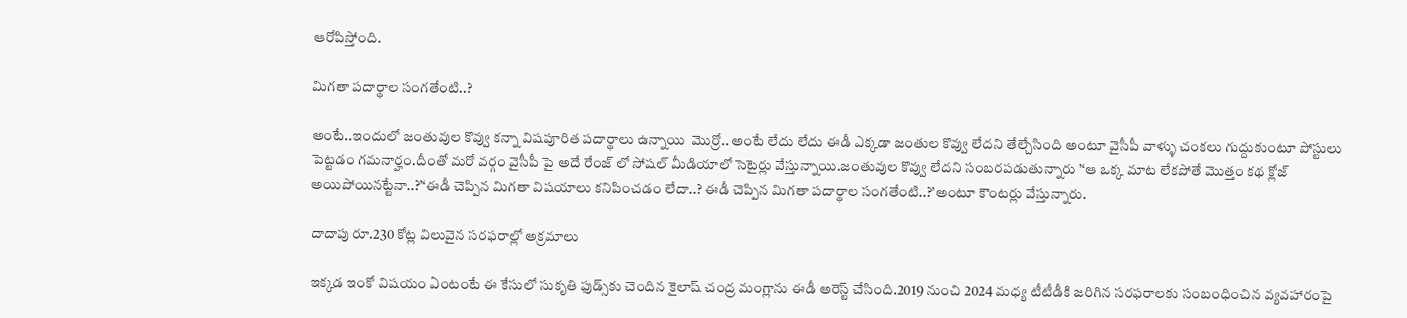ఆరోపిస్తోంది.

మిగతా పదార్థాల సంగతేంటి..?

అంటే..ఇందులో జంతువుల కొవ్వు కన్నా విషపూరిత పదార్థాలు ఉన్నాయి  మొర్రో.. అంటే లేదు లేదు ఈడీ ఎక్కడా జంతుల కొవ్వు లేదని తేల్చేసింది అంటూ వైసీపీ వాళ్ళు చంకలు గుద్దుకుంటూ పోస్టులు పెట్టడం గమనార్హం.దీంతో మరో వర్గం వైసీపీ పై అదే రేంజ్ లో సోషల్ మీడియాలో సెటైర్లు వేస్తున్నాయి.జంతువుల కొవ్వు లేదని సంబరపడుతున్నారు ’‘ఆ ఒక్క మాట లేకపోతే మొత్తం కథ క్లోజ్ అయిపోయినట్టేనా..?’‘ఈడీ చెప్పిన మిగతా విషయాలు కనిపించడం లేదా..? ఈడీ చెప్పిన మిగతా పదార్థాల సంగతేంటి..?’అంటూ కౌంటర్లు వేస్తున్నారు.

దాదాపు రూ.230 కోట్ల విలువైన సరఫరాల్లో అక్రమాలు

ఇక్కడ ఇంకో విషయం ఏంటంటే ఈ కేసులో సుకృతి ఫుడ్స్‌కు చెందిన కైలాష్ చంద్ర మంగ్లాను ఈడీ అరెస్ట్ చేసింది.2019 నుంచి 2024 మధ్య టీటీడీకి జరిగిన సరఫరాలకు సంబంధించిన వ్యవహారంపై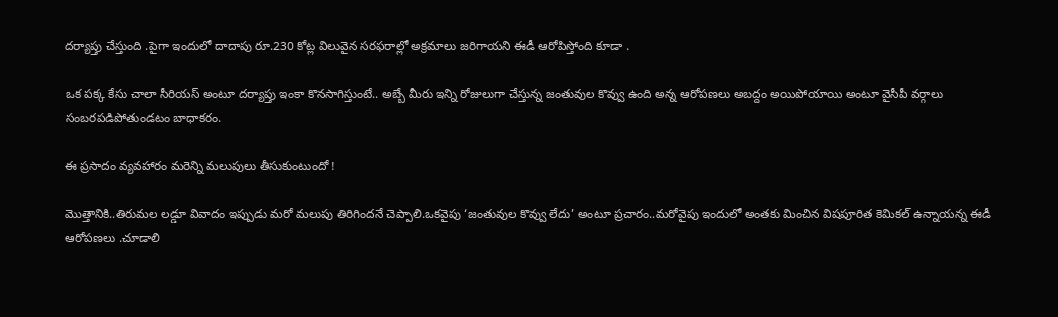దర్యాప్తు చేస్తుంది .పైగా ఇందులో దాదాపు రూ.230 కోట్ల విలువైన సరఫరాల్లో అక్రమాలు జరిగాయని ఈడీ ఆరోపిస్తోంది కూడా .

ఒక పక్క కేసు చాలా సీరియస్ అంటూ దర్యాప్తు ఇంకా కొనసాగిస్తుంటే.. అబ్బే మీరు ఇన్ని రోజులుగా చేస్తున్న జంతువుల కొవ్వు ఉంది అన్న ఆరోపణలు అబద్దం అయిపోయాయి అంటూ వైసీపీ వర్గాలు సంబరపడిపోతుండటం బాధాకరం.

ఈ ప్రసాదం వ్యవహారం మరెన్ని మలుపులు తీసుకుంటుందో !

మొత్తానికి..తిరుమల లడ్డూ వివాదం ఇప్పుడు మరో మలుపు తిరిగిందనే చెప్పాలి.ఒకవైపు ‘జంతువుల కొవ్వు లేదు’ అంటూ ప్రచారం..మరోవైపు ఇందులో అంతకు మించిన విషపూరిత కెమికల్ ఉన్నాయన్న ఈడీ ఆరోపణలు .చూడాలి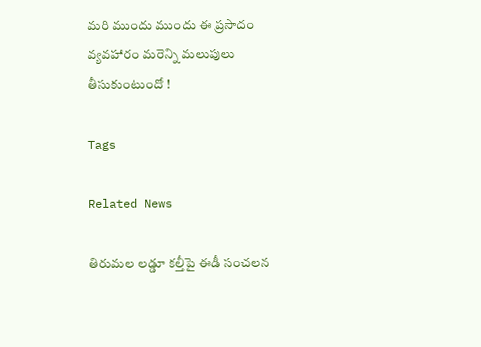మరి ముందు ముందు ఈ ప్రసాదం వ్యవహారం మరెన్ని మలుపులు తీసుకుంటుందో !

Tags

Related News

తిరుమల లడ్డూ కల్తీపై ఈడీ సంచలన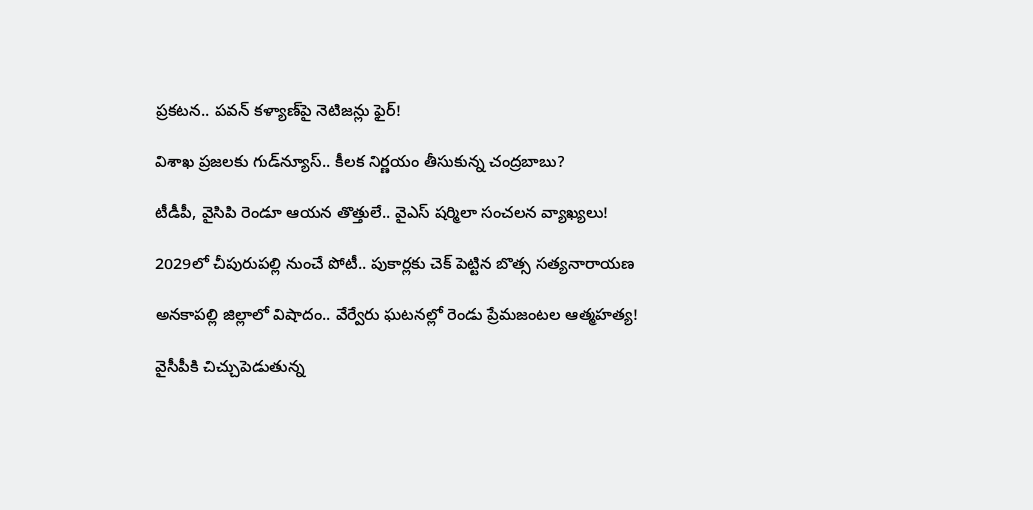ప్రకటన.. పవన్ కళ్యాణ్‌పై నెటిజన్లు ఫైర్!

విశాఖ ప్రజలకు గుడ్‌న్యూస్.. కీలక నిర్ణయం తీసుకున్న చంద్రబాబు?

టీడీపీ, వైసిపి రెండూ ఆయన తొత్తులే.. వైఎస్ షర్మిలా సంచలన వ్యాఖ్యలు!

2029లో చీపురుపల్లి నుంచే పోటీ.. పుకార్లకు చెక్ పెట్టిన బొత్స సత్యనారాయణ

అనకాపల్లి జిల్లాలో విషాదం.. వేర్వేరు ఘటనల్లో రెండు ప్రేమజంటల ఆత్మహత్య!

వైసీపీకి చిచ్చుపెడుతున్న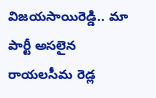విజయసాయిరెడ్డి.. మా పార్టీ అసలైన రాయలసీమ రెడ్ల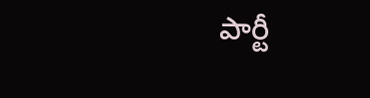పార్టీ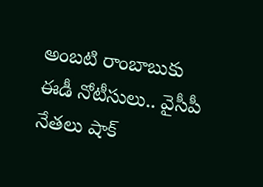అంబటి రాంబాబుకు ఈడీ నోటీసులు.. వైసీపీ నేతలు షాక్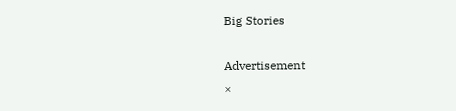Big Stories

Advertisement
×